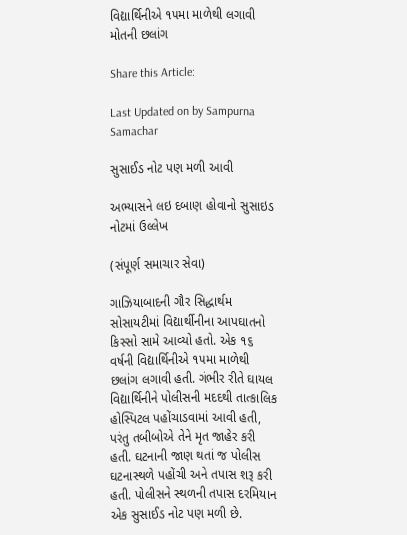વિદ્યાર્થિનીએ ૧૫મા માળેથી લગાવી મોતની છલાંગ

Share this Article:

Last Updated on by Sampurna Samachar

સુસાઈડ નોટ પણ મળી આવી

અભ્યાસને લઇ દબાણ હોવાનો સુસાઇડ નોટમાં ઉલ્લેખ

(સંપૂર્ણ સમાચાર સેવા)

ગાઝિયાબાદની ગૌર સિદ્ધાર્થમ સોસાયટીમાં વિદ્યાર્થીનીના આપઘાતનો કિસ્સો સામે આવ્યો હતો. એક ૧૬ વર્ષની વિદ્યાર્થિનીએ ૧૫મા માળેથી છલાંગ લગાવી હતી. ગંભીર રીતે ઘાયલ વિદ્યાર્થિનીને પોલીસની મદદથી તાત્કાલિક હોસ્પિટલ પહોંચાડવામાં આવી હતી, પરંતુ તબીબોએ તેને મૃત જાહેર કરી હતી. ઘટનાની જાણ થતાં જ પોલીસ ઘટનાસ્થળે પહોંચી અને તપાસ શરૂ કરી હતી. પોલીસને સ્થળની તપાસ દરમિયાન એક સુસાઈડ નોટ પણ મળી છે.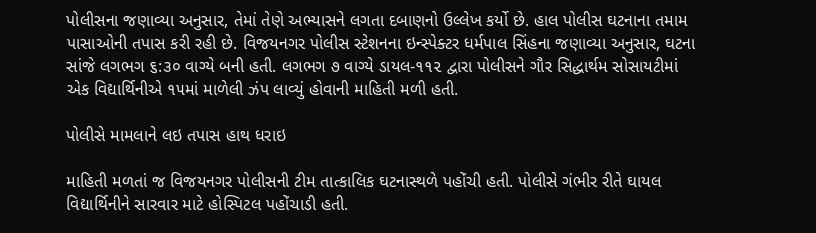પોલીસના જણાવ્યા અનુસાર, તેમાં તેણે અભ્યાસને લગતા દબાણનો ઉલ્લેખ કર્યો છે. હાલ પોલીસ ઘટનાના તમામ પાસાઓની તપાસ કરી રહી છે. વિજયનગર પોલીસ સ્ટેશનના ઇન્સ્પેક્ટર ધર્મપાલ સિંહના જણાવ્યા અનુસાર, ઘટના  સાંજે લગભગ ૬:૩૦ વાગ્યે બની હતી. લગભગ ૭ વાગ્યે ડાયલ-૧૧૨ દ્વારા પોલીસને ગૌર સિદ્ધાર્થમ સોસાયટીમાં એક વિદ્યાર્થિનીએ ૧૫માં માળેલી ઝંપ લાવ્યું હોવાની માહિતી મળી હતી.

પોલીસે મામલાને લઇ તપાસ હાથ ધરાઇ

માહિતી મળતાં જ વિજયનગર પોલીસની ટીમ તાત્કાલિક ઘટનાસ્થળે પહોંચી હતી. પોલીસે ગંભીર રીતે ઘાયલ વિદ્યાર્થિનીને સારવાર માટે હોસ્પિટલ પહોંચાડી હતી.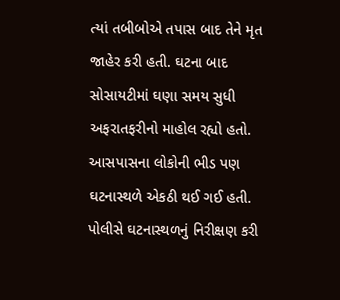ત્યાં તબીબોએ તપાસ બાદ તેને મૃત જાહેર કરી હતી. ઘટના બાદ સોસાયટીમાં ઘણા સમય સુધી અફરાતફરીનો માહોલ રહ્યો હતો. આસપાસના લોકોની ભીડ પણ ઘટનાસ્થળે એકઠી થઈ ગઈ હતી. પોલીસે ઘટનાસ્થળનું નિરીક્ષણ કરી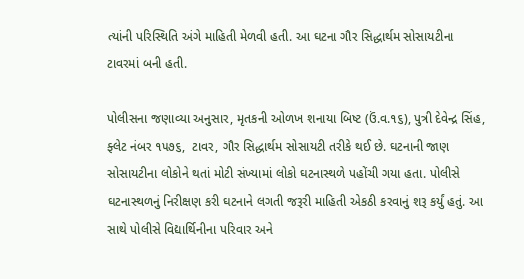ત્યાંની પરિસ્થિતિ અંગે માહિતી મેળવી હતી. આ ઘટના ગૌર સિદ્ધાર્થમ સોસાયટીના ટાવરમાં બની હતી.

પોલીસના જણાવ્યા અનુસાર, મૃતકની ઓળખ શનાયા બિષ્ટ (ઉં.વ.૧૬), પુત્રી દેવેન્દ્ર સિંહ, ફ્લેટ નંબર ૧૫૭૬,  ટાવર, ગૌર સિદ્ધાર્થમ સોસાયટી તરીકે થઈ છે. ઘટનાની જાણ સોસાયટીના લોકોને થતાં મોટી સંખ્યામાં લોકો ઘટનાસ્થળે પહોંચી ગયા હતા. પોલીસે ઘટનાસ્થળનું નિરીક્ષણ કરી ઘટનાને લગતી જરૂરી માહિતી એકઠી કરવાનું શરૂ કર્યું હતું. આ સાથે પોલીસે વિદ્યાર્થિનીના પરિવાર અને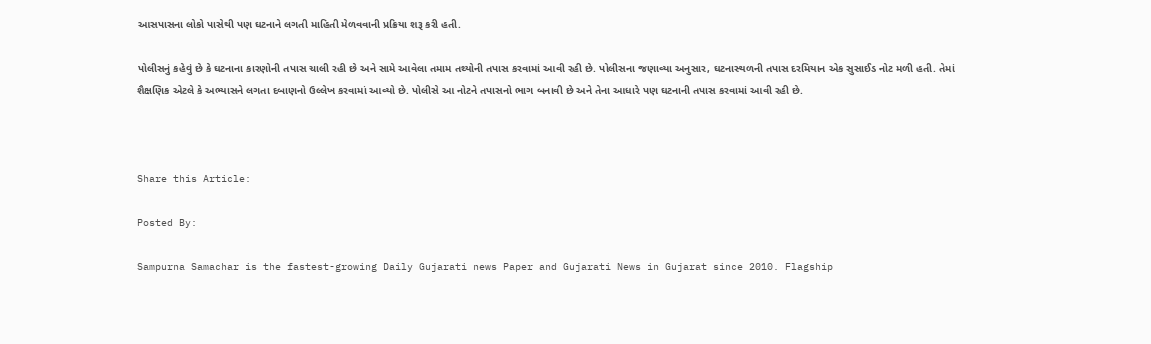આસપાસના લોકો પાસેથી પણ ઘટનાને લગતી માહિતી મેળવવાની પ્રક્રિયા શરૂ કરી હતી.

પોલીસનું કહેવું છે કે ઘટનાના કારણોની તપાસ ચાલી રહી છે અને સામે આવેલા તમામ તથ્યોની તપાસ કરવામાં આવી રહી છે. પોલીસના જણાવ્યા અનુસાર, ઘટનાસ્થળની તપાસ દરમિયાન એક સુસાઈડ નોટ મળી હતી. તેમાં શૈક્ષણિક એટલે કે અભ્યાસને લગતા દબાણનો ઉલ્લેખ કરવામાં આવ્યો છે. પોલીસે આ નોટને તપાસનો ભાગ બનાવી છે અને તેના આધારે પણ ઘટનાની તપાસ કરવામાં આવી રહી છે.



Share this Article:

Posted By:

Sampurna Samachar is the fastest-growing Daily Gujarati news Paper and Gujarati News in Gujarat since 2010. Flagship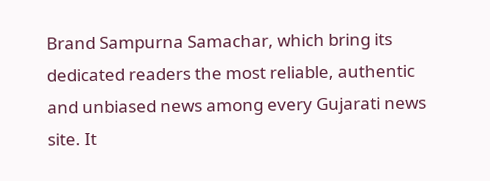Brand Sampurna Samachar, which bring its dedicated readers the most reliable, authentic and unbiased news among every Gujarati news site. It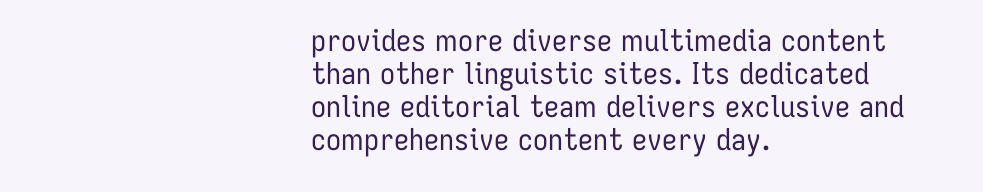provides more diverse multimedia content than other linguistic sites. Its dedicated online editorial team delivers exclusive and comprehensive content every day.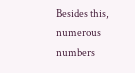Besides this, numerous numbers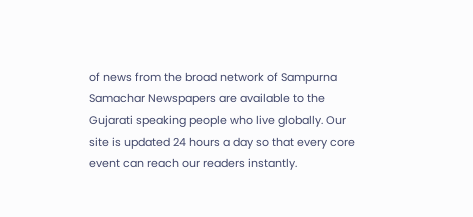of news from the broad network of Sampurna Samachar Newspapers are available to the Gujarati speaking people who live globally. Our site is updated 24 hours a day so that every core event can reach our readers instantly.